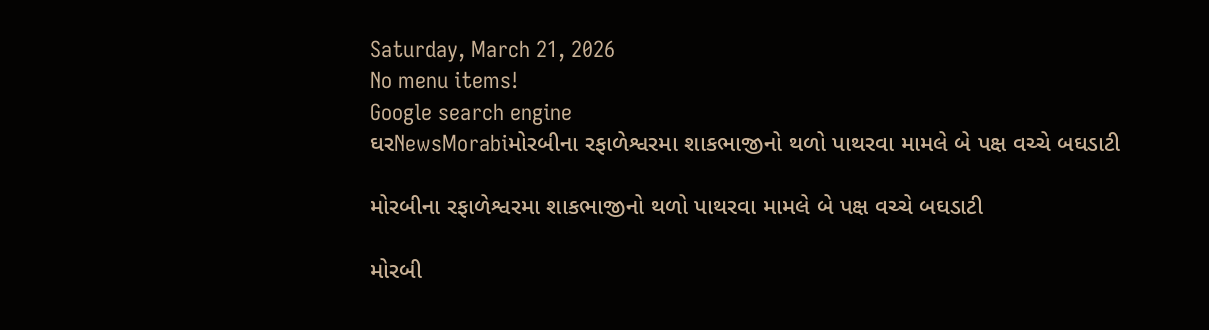Saturday, March 21, 2026
No menu items!
Google search engine
ઘરNewsMorabiમોરબીના રફાળેશ્વરમા શાકભાજીનો થળો પાથરવા મામલે બે પક્ષ વચ્ચે બઘડાટી

મોરબીના રફાળેશ્વરમા શાકભાજીનો થળો પાથરવા મામલે બે પક્ષ વચ્ચે બઘડાટી

મોરબી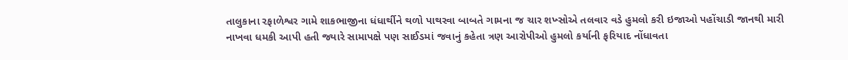તાલુકાના રફાળેશ્વર ગામે શાકભાજીના ધંધાર્થીને થળો પાથરવા બાબતે ગામના જ ચાર શખ્સોએ તલવાર વડે હુમલો કરી ઇજાઓ પહોંચાડી જાનથી મારી નાખવા ધમકી આપી હતી જ્યારે સામાપક્ષે પણ સાઈડમાં જવાનું કહેતા ત્રણ આરોપીઓ હુમલો કર્યાની ફરિયાદ નોંધાવતા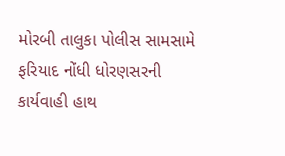મોરબી તાલુકા પોલીસ સામસામે ફરિયાદ નોંધી ધોરણસરની કાર્યવાહી હાથ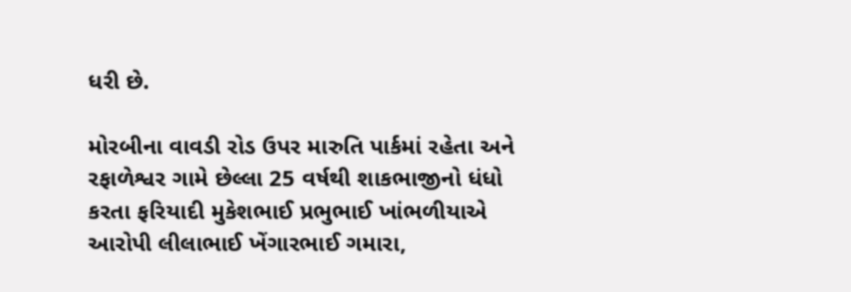ધરી છે.

મોરબીના વાવડી રોડ ઉપર મારુતિ પાર્કમાં રહેતા અને રફાળેશ્વર ગામે છેલ્લા 25 વર્ષથી શાકભાજીનો ધંધો કરતા ફરિયાદી મુકેશભાઈ પ્રભુભાઈ ખાંભળીયાએ આરોપી લીલાભાઈ ખેંગારભાઈ ગમારા,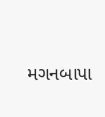મગનબાપા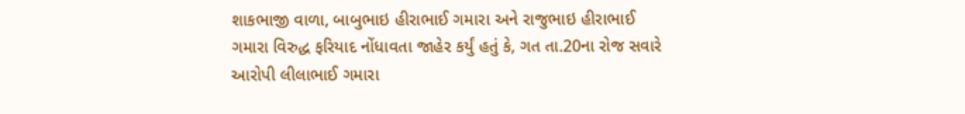શાકભાજી વાળા, બાબુભાઇ હીરાભાઈ ગમારા અને રાજુભાઇ હીરાભાઈ ગમારા વિરુદ્ધ ફરિયાદ નોંધાવતા જાહેર કર્યું હતું કે, ગત તા.20ના રોજ સવારે આરોપી લીલાભાઈ ગમારા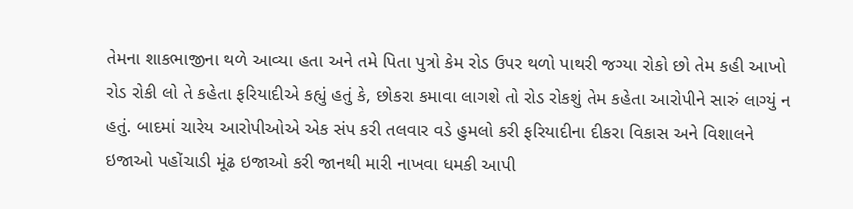તેમના શાકભાજીના થળે આવ્યા હતા અને તમે પિતા પુત્રો કેમ રોડ ઉપર થળો પાથરી જગ્યા રોકો છો તેમ કહી આખો રોડ રોકી લો તે કહેતા ફરિયાદીએ કહ્યું હતું કે, છોકરા કમાવા લાગશે તો રોડ રોકશું તેમ કહેતા આરોપીને સારું લાગ્યું ન હતું. બાદમાં ચારેય આરોપીઓએ એક સંપ કરી તલવાર વડે હુમલો કરી ફરિયાદીના દીકરા વિકાસ અને વિશાલને ઇજાઓ પહોંચાડી મૂંઢ ઇજાઓ કરી જાનથી મારી નાખવા ધમકી આપી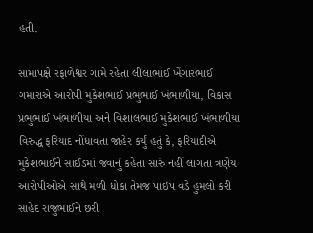હતી.

સામાપક્ષે રફાળેશ્વર ગામે રહેતા લીલાભાઈ ખેંગારભાઈ ગમારાએ આરોપી મુકેશભાઈ પ્રભુભાઈ ખંભાળીયા, વિકાસ પ્રભુભાઈ ખંભાળીયા અને વિશાલભાઈ મુકેશભાઈ ખંભાળીયા વિરુદ્ધ ફરિયાદ નોંધાવતા જાહેર કર્યું હતું કે, ફરિયાદીએ મુકેશભાઈને સાઈડમાં જવાનું કહેતા સારું નહીં લાગતા ત્રણેય આરોપીઓએ સાથે મળી ધોકા તેમજ પાઇપ વડે હુમલો કરી સાહેદ રાજુભાઈને છરી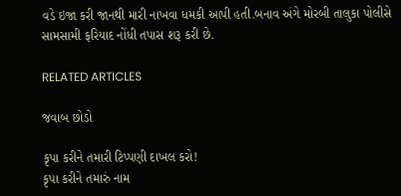વડે ઇજા કરી જાનથી મારી નાખવા ધમકી આપી હતી.બનાવ અંગે મોરબી તાલુકા પોલીસે સામસામી ફરિયાદ નોંધી તપાસ શરૂ કરી છે.

RELATED ARTICLES

જવાબ છોડો

કૃપા કરીને તમારી ટિપ્પણી દાખલ કરો!
કૃપા કરીને તમારું નામ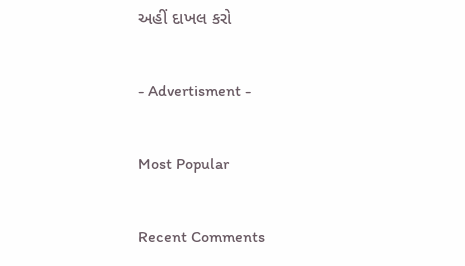અહીં દાખલ કરો

- Advertisment -

Most Popular

Recent Comments